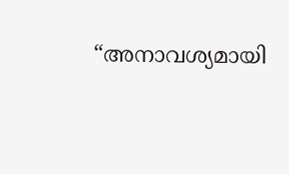“അനാവശ്യമായി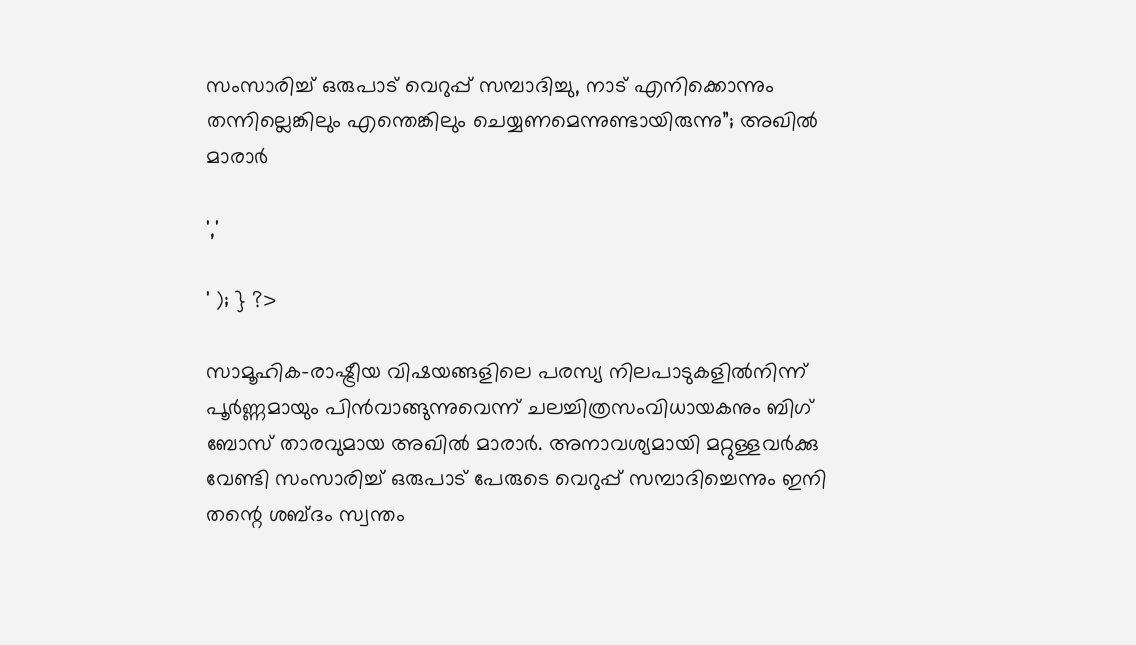സംസാരിച്ച് ഒരുപാട് വെറുപ്പ് സമ്പാദിച്ചു, നാട് എനിക്കൊന്നും തന്നില്ലെങ്കിലും എന്തെങ്കിലും ചെയ്യണമെന്നുണ്ടായിരുന്നു”; അഖിൽ മാരാർ

','

' ); } ?>

സാമൂഹിക-രാഷ്ട്രീയ വിഷയങ്ങളിലെ പരസ്യ നിലപാടുകളിൽനിന്ന് പൂർണ്ണമായും പിൻവാങ്ങുന്നുവെന്ന് ചലച്ചിത്രസംവിധായകനും ബിഗ് ബോസ് താരവുമായ അഖിൽ മാരാർ. അനാവശ്യമായി മറ്റുള്ളവർക്കു വേണ്ടി സംസാരിച്ച് ഒരുപാട് പേരുടെ വെറുപ്പ് സമ്പാദിച്ചെന്നും ഇനി തന്റെ ശബ്ദം സ്വന്തം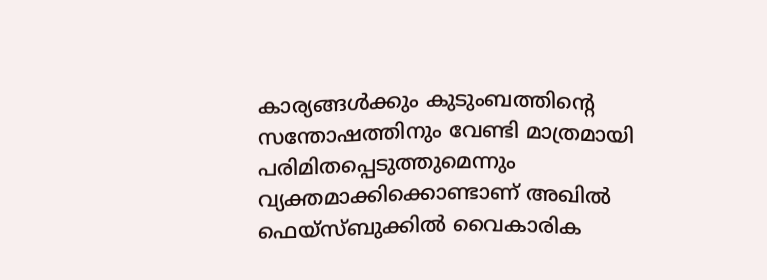കാര്യങ്ങൾക്കും കുടുംബത്തിന്റെ സന്തോഷത്തിനും വേണ്ടി മാത്രമായി പരിമിതപ്പെടുത്തുമെന്നും വ്യക്തമാക്കിക്കൊണ്ടാണ് അഖിൽ ഫെയ്‌സ്ബുക്കിൽ വൈകാരിക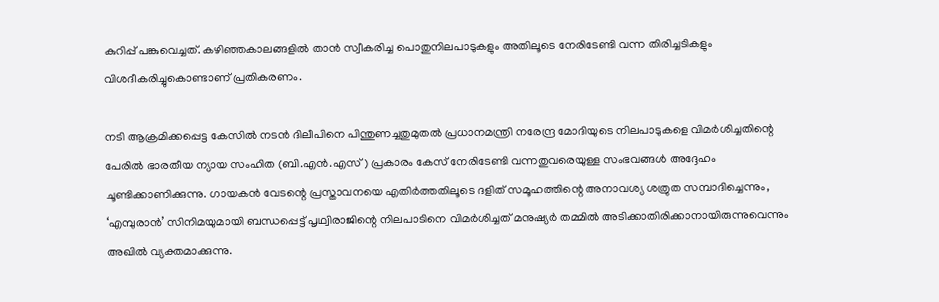കുറിപ്പ് പങ്കുവെച്ചത്. കഴിഞ്ഞകാലങ്ങളിൽ താൻ സ്വീകരിച്ച പൊതുനിലപാടുകളും അതിലൂടെ നേരിടേണ്ടി വന്ന തിരിച്ചടികളും വിശദീകരിച്ചുകൊണ്ടാണ് പ്രതികരണം.

നടി ആക്രമിക്കപ്പെട്ട കേസിൽ നടൻ ദിലീപിനെ പിന്തുണച്ചതുമുതൽ പ്രധാനമന്ത്രി നരേന്ദ്ര മോദിയുടെ നിലപാടുകളെ വിമർശിച്ചതിന്റെ പേരിൽ ഭാരതീയ ന്യായ സംഹിത (ബി.എൻ.എസ്) പ്രകാരം കേസ് നേരിടേണ്ടി വന്നതുവരെയുള്ള സംഭവങ്ങൾ അദ്ദേഹം ചൂണ്ടിക്കാണിക്കുന്നു. ഗായകൻ വേടന്റെ പ്രസ്താവനയെ എതിർത്തതിലൂടെ ദളിത് സമൂഹത്തിന്റെ അനാവശ്യ ശത്രുത സമ്പാദിച്ചെന്നും, ‘എമ്പുരാൻ’ സിനിമയുമായി ബന്ധപ്പെട്ട് പൃഥ്വിരാജിന്റെ നിലപാടിനെ വിമർശിച്ചത് മനുഷ്യർ തമ്മിൽ അടിക്കാതിരിക്കാനായിരുന്നുവെന്നും അഖിൽ വ്യക്തമാക്കുന്നു.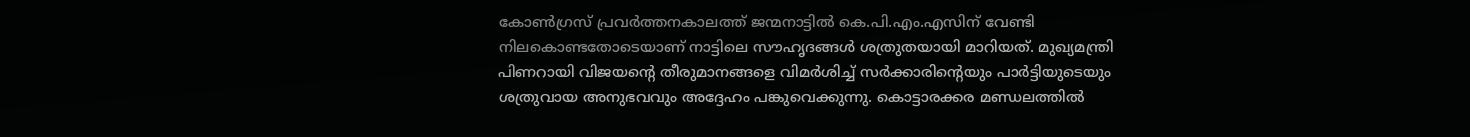കോൺഗ്രസ് പ്രവർത്തനകാലത്ത് ജന്മനാട്ടിൽ കെ.പി.എം.എസിന് വേണ്ടി നിലകൊണ്ടതോടെയാണ് നാട്ടിലെ സൗഹൃദങ്ങൾ ശത്രുതയായി മാറിയത്. മുഖ്യമന്ത്രി പിണറായി വിജയന്റെ തീരുമാനങ്ങളെ വിമർശിച്ച് സർക്കാരിന്റെയും പാർട്ടിയുടെയും ശത്രുവായ അനുഭവവും അദ്ദേഹം പങ്കുവെക്കുന്നു. കൊട്ടാരക്കര മണ്ഡലത്തിൽ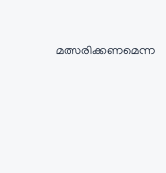മത്സരിക്കണമെന്ന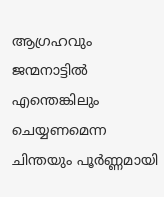ആഗ്രഹവും ജന്മനാട്ടിൽ എന്തെങ്കിലും ചെയ്യണമെന്ന ചിന്തയും പൂർണ്ണമായി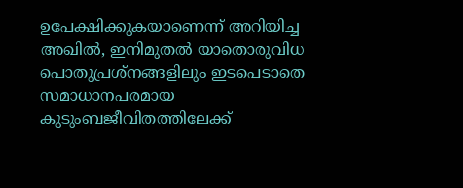ഉപേക്ഷിക്കുകയാണെന്ന് അറിയിച്ച അഖിൽ, ഇനിമുതൽ യാതൊരുവിധ പൊതുപ്രശ്നങ്ങളിലും ഇടപെടാതെ സമാധാനപരമായ കുടുംബജീവിതത്തിലേക്ക്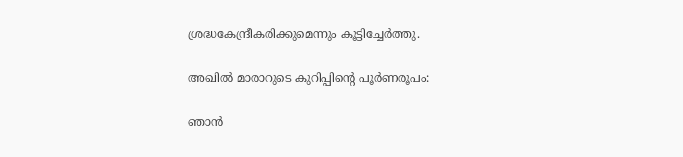ശ്രദ്ധകേന്ദ്രീകരിക്കുമെന്നും കൂട്ടിച്ചേർത്തു.

അഖിൽ മാരാറുടെ കുറിപ്പിന്റെ പൂർണരൂപം:

ഞാൻ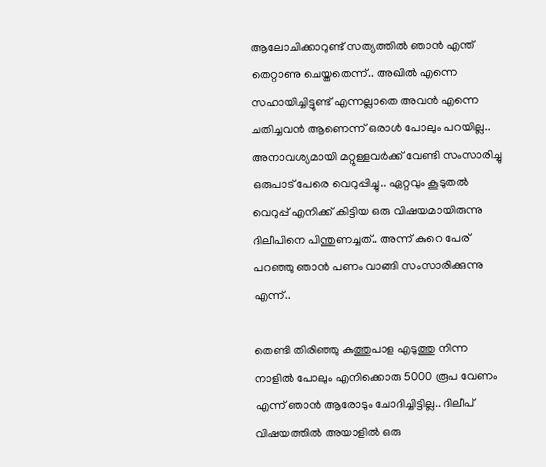ആലോചിക്കാറുണ്ട് സത്യത്തിൽ ഞാൻ എന്ത് തെറ്റാണു ചെയ്തതെന്ന്.. അഖിൽ എന്നെ സഹായിച്ചിട്ടുണ്ട് എന്നല്ലാതെ അവൻ എന്നെ ചതിച്ചവൻ ആണെന്ന് ഒരാൾ പോലും പറയില്ല.. അനാവശ്യമായി മറ്റുള്ളവർക്ക് വേണ്ടി സംസാരിച്ചു ഒരുപാട് പേരെ വെറുപ്പിച്ചു.. ഏറ്റവും കൂടുതൽ വെറുപ്പ് എനിക്ക് കിട്ടിയ ഒരു വിഷയമായിരുന്നു ദിലീപിനെ പിന്തുണച്ചത്.. അന്ന് കുറെ പേര് പറഞ്ഞു ഞാൻ പണം വാങ്ങി സംസാരിക്കുന്നു എന്ന്..

തെണ്ടി തിരിഞ്ഞു കുത്തുപാള എടുത്തു നിന്ന നാളിൽ പോലും എനിക്കൊരു 5000 രൂപ വേണം എന്ന് ഞാൻ ആരോടും ചോദിച്ചിട്ടില്ല.. ദിലീപ് വിഷയത്തിൽ അയാളിൽ ഒരു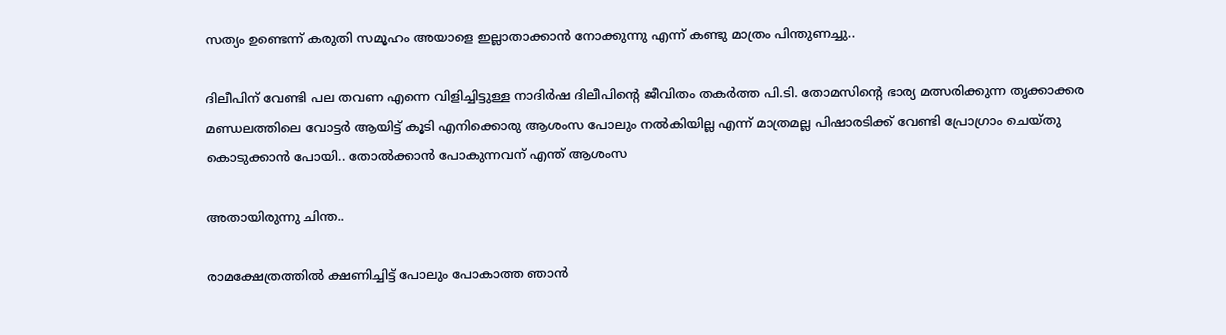സത്യം ഉണ്ടെന്ന് കരുതി സമൂഹം അയാളെ ഇല്ലാതാക്കാൻ നോക്കുന്നു എന്ന് കണ്ടു മാത്രം പിന്തുണച്ചു..

ദിലീപിന് വേണ്ടി പല തവണ എന്നെ വിളിച്ചിട്ടുള്ള നാദിർഷ ദിലീപിന്റെ ജീവിതം തകർത്ത പി.ടി. തോമസിന്റെ ഭാര്യ മത്സരിക്കുന്ന തൃക്കാക്കര മണ്ഡലത്തിലെ വോട്ടർ ആയിട്ട് കൂടി എനിക്കൊരു ആശംസ പോലും നൽകിയില്ല എന്ന് മാത്രമല്ല പിഷാരടിക്ക് വേണ്ടി പ്രോഗ്രാം ചെയ്തു കൊടുക്കാൻ പോയി.. തോൽക്കാൻ പോകുന്നവന് എന്ത് ആശംസ

അതായിരുന്നു ചിന്ത..

രാമക്ഷേത്രത്തിൽ ക്ഷണിച്ചിട്ട് പോലും പോകാത്ത ഞാൻ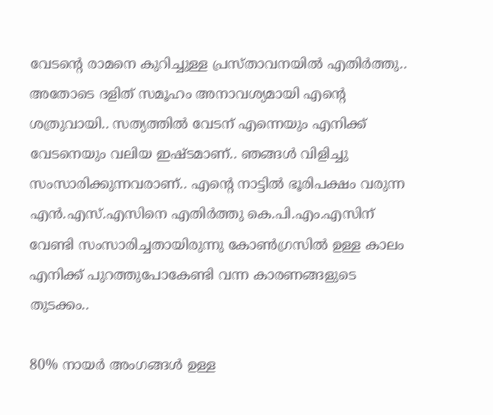വേടന്റെ രാമനെ കുറിച്ചുള്ള പ്രസ്താവനയിൽ എതിർത്തു.. അതോടെ ദളിത് സമൂഹം അനാവശ്യമായി എന്റെ ശത്രുവായി.. സത്യത്തിൽ വേടന് എന്നെയും എനിക്ക് വേടനെയും വലിയ ഇഷ്ടമാണ്.. ഞങ്ങൾ വിളിച്ചു സംസാരിക്കുന്നവരാണ്.. എന്റെ നാട്ടിൽ ഭൂരിപക്ഷം വരുന്ന എൻ.എസ്.എസിനെ എതിർത്തു കെ.പി.എം.എസിന് വേണ്ടി സംസാരിച്ചതായിരുന്നു കോൺഗ്രസിൽ ഉള്ള കാലം എനിക്ക് പുറത്തുപോകേണ്ടി വന്ന കാരണങ്ങളുടെ തുടക്കം..

80% നായർ അംഗങ്ങൾ ഉള്ള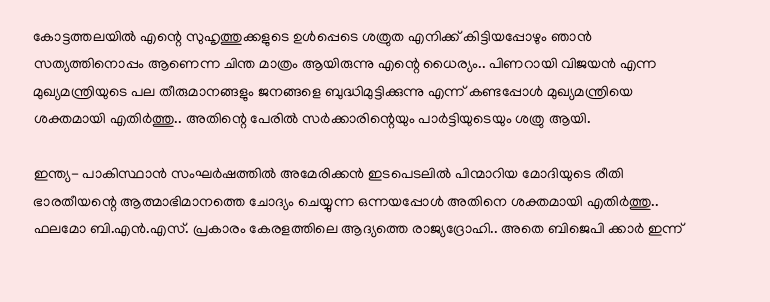കോട്ടത്തലയിൽ എന്റെ സുഹൃത്തുക്കളുടെ ഉൾപ്പെടെ ശത്രുത എനിക്ക് കിട്ടിയപ്പോഴും ഞാൻ സത്യത്തിനൊപ്പം ആണെന്ന ചിന്ത മാത്രം ആയിരുന്നു എന്റെ ധൈര്യം.. പിണറായി വിജയൻ എന്ന മുഖ്യമന്ത്രിയുടെ പല തീരുമാനങ്ങളും ജനങ്ങളെ ബുദ്ധിമുട്ടിക്കുന്നു എന്ന് കണ്ടപ്പോൾ മുഖ്യമന്ത്രിയെ ശക്തമായി എതിർത്തു.. അതിന്റെ പേരിൽ സർക്കാരിന്റെയും പാർട്ടിയുടെയും ശത്രു ആയി.

ഇന്ത്യ- പാകിസ്ഥാൻ സംഘർഷത്തിൽ അമേരിക്കൻ ഇടപെടലിൽ പിന്മാറിയ മോദിയുടെ രീതി ഭാരതീയന്റെ ആത്മാഭിമാനത്തെ ചോദ്യം ചെയ്യുന്ന ഒന്നയപ്പോൾ അതിനെ ശക്തമായി എതിർത്തു.. ഫലമോ ബി.എൻ.എസ്. പ്രകാരം കേരളത്തിലെ ആദ്യത്തെ രാജ്യദ്രോഹി.. അതെ ബിജെപി ക്കാർ ഇന്ന്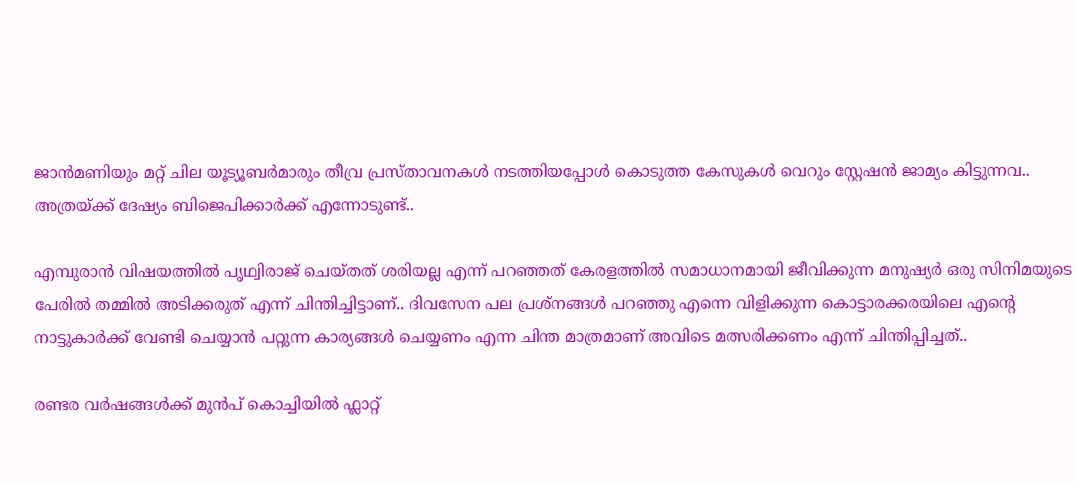ജാൻമണിയും മറ്റ് ചില യൂട്യൂബർമാരും തീവ്ര പ്രസ്താവനകൾ നടത്തിയപ്പോൾ കൊടുത്ത കേസുകൾ വെറും സ്റ്റേഷൻ ജാമ്യം കിട്ടുന്നവ.. അത്രയ്ക്ക് ദേഷ്യം ബിജെപിക്കാർക്ക് എന്നോടുണ്ട്..

എമ്പുരാൻ വിഷയത്തിൽ പൃഥ്വിരാജ് ചെയ്തത് ശരിയല്ല എന്ന് പറഞ്ഞത് കേരളത്തിൽ സമാധാനമായി ജീവിക്കുന്ന മനുഷ്യർ ഒരു സിനിമയുടെ പേരിൽ തമ്മിൽ അടിക്കരുത് എന്ന് ചിന്തിച്ചിട്ടാണ്.. ദിവസേന പല പ്രശ്‌നങ്ങൾ പറഞ്ഞു എന്നെ വിളിക്കുന്ന കൊട്ടാരക്കരയിലെ എന്റെ നാട്ടുകാർക്ക് വേണ്ടി ചെയ്യാൻ പറ്റുന്ന കാര്യങ്ങൾ ചെയ്യണം എന്ന ചിന്ത മാത്രമാണ് അവിടെ മത്സരിക്കണം എന്ന് ചിന്തിപ്പിച്ചത്..

രണ്ടര വർഷങ്ങൾക്ക് മുൻപ് കൊച്ചിയിൽ ഫ്ലാറ്റ്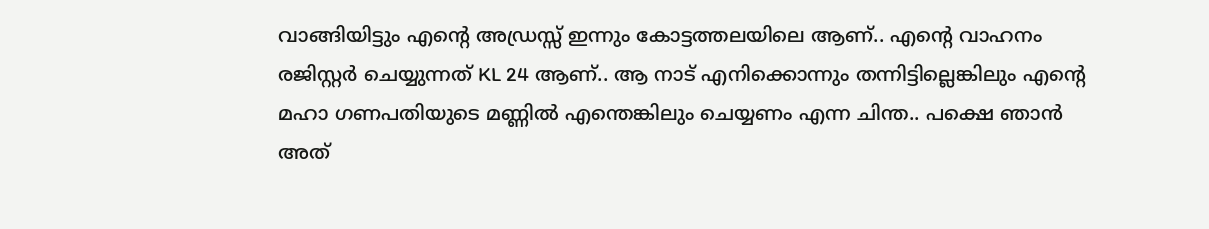വാങ്ങിയിട്ടും എന്റെ അഡ്രസ്സ് ഇന്നും കോട്ടത്തലയിലെ ആണ്.. എന്റെ വാഹനം രജിസ്റ്റർ ചെയ്യുന്നത് KL 24 ആണ്.. ആ നാട് എനിക്കൊന്നും തന്നിട്ടില്ലെങ്കിലും എന്റെ മഹാ ഗണപതിയുടെ മണ്ണിൽ എന്തെങ്കിലും ചെയ്യണം എന്ന ചിന്ത.. പക്ഷെ ഞാൻ അത്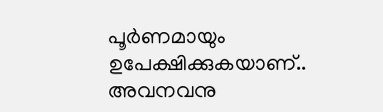പൂർണമായും ഉപേക്ഷിക്കുകയാണ്.. അവനവനു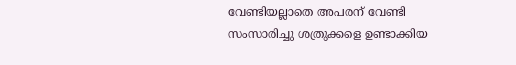വേണ്ടിയല്ലാതെ അപരന് വേണ്ടി സംസാരിച്ചു ശത്രുക്കളെ ഉണ്ടാക്കിയ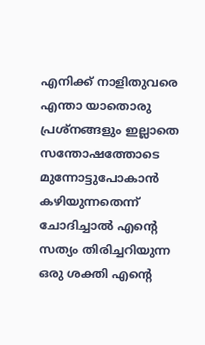എനിക്ക് നാളിതുവരെ എന്താ യാതൊരു പ്രശ്നങ്ങളും ഇല്ലാതെ സന്തോഷത്തോടെ മുന്നോട്ടുപോകാൻ കഴിയുന്നതെന്ന് ചോദിച്ചാൽ എന്റെ സത്യം തിരിച്ചറിയുന്ന ഒരു ശക്തി എന്റെ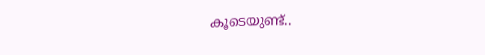കൂടെയുണ്ട്..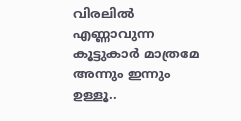വിരലിൽ എണ്ണാവുന്ന കൂട്ടുകാർ മാത്രമേ അന്നും ഇന്നും ഉള്ളൂ..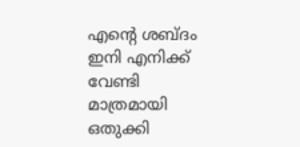എന്റെ ശബ്ദം ഇനി എനിക്ക് വേണ്ടി മാത്രമായി ഒതുക്കി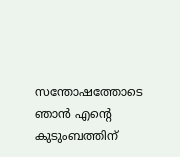സന്തോഷത്തോടെ ഞാൻ എന്റെ കുടുംബത്തിന്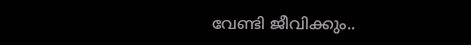വേണ്ടി ജീവിക്കും..